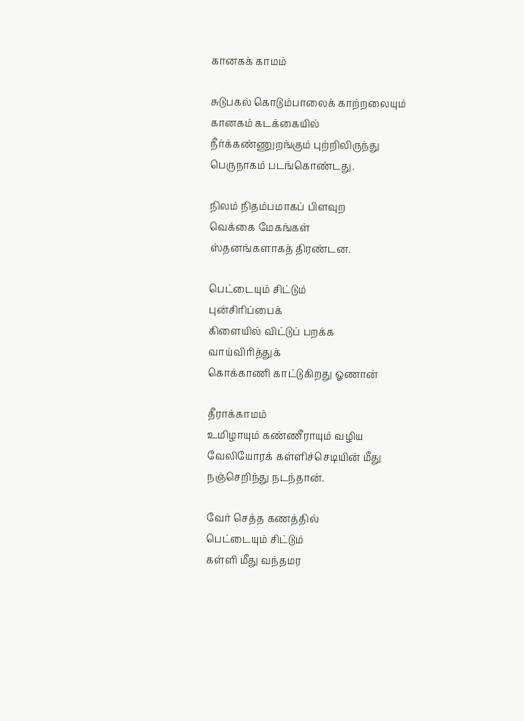கானகக் காமம்

சுடுபகல் கொடும்பாலைக் காற்றலையும்
கானகம் கடக்கையில்
நீர்க்கண்ணுறங்கும் புற்றிலிருந்து
பெருநாகம் படங்கொண்டது.

நிலம் நிதம்பமாகப் பிளவுற
வெக்கை மேகங்கள்
ஸ்தனங்களாகத் திரண்டன.

பெட்டையும் சிட்டும்
புன்சிரிப்பைக்
கிளையில் விட்டுப் பறக்க
வாய்விரித்துக்
கொக்காணி காட்டுகிறது ஓணான்

தீராக்காமம்
உமிழாயும் கண்ணீராயும் வழிய
வேலியோரக் கள்ளிச்செடியின் மீது
நஞ்செறிந்து நடந்தான்.

வேர் செத்த கணத்தில்
பெட்டையும் சிட்டும்
கள்ளி மீது வந்தமர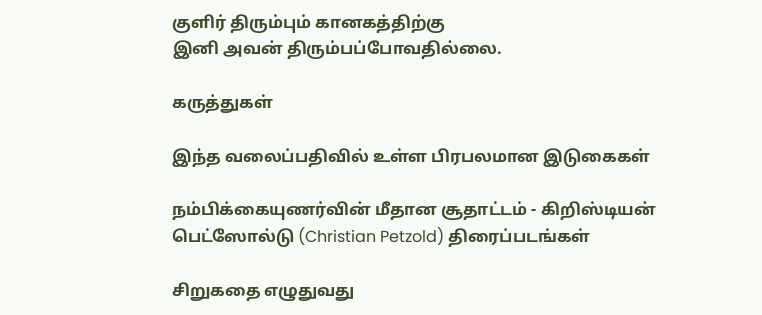குளிர் திரும்பும் கானகத்திற்கு
இனி அவன் திரும்பப்போவதில்லை.

கருத்துகள்

இந்த வலைப்பதிவில் உள்ள பிரபலமான இடுகைகள்

நம்பிக்கையுணர்வின் மீதான சூதாட்டம் - கிறிஸ்டியன் பெட்ஸோல்டு (Christian Petzold) திரைப்படங்கள்

சிறுகதை எழுதுவது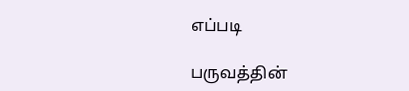எப்படி

பருவத்தின்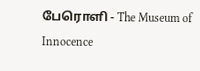பேரொளி - The Museum of Innocence